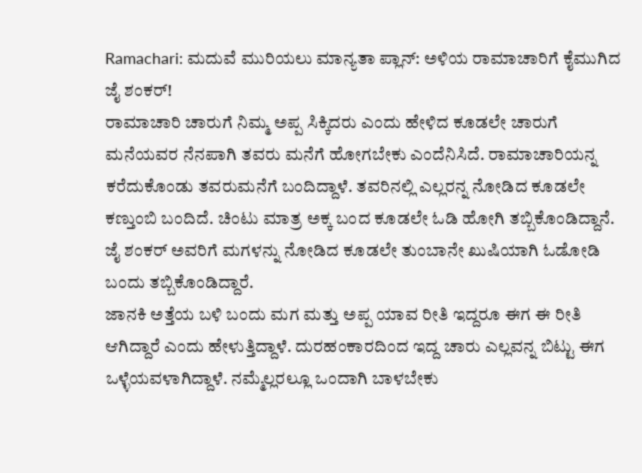Ramachari: ಮದುವೆ ಮುರಿಯಲು ಮಾನ್ಯತಾ ಪ್ಲಾನ್: ಅಳಿಯ ರಾಮಾಚಾರಿಗೆ ಕೈಮುಗಿದ ಜೈ ಶಂಕರ್!
ರಾಮಾಚಾರಿ ಚಾರುಗೆ ನಿಮ್ಮ ಅಪ್ಪ ಸಿಕ್ಕಿದರು ಎಂದು ಹೇಳಿದ ಕೂಡಲೇ ಚಾರುಗೆ ಮನೆಯವರ ನೆನಪಾಗಿ ತವರು ಮನೆಗೆ ಹೋಗಬೇಕು ಎಂದೆನಿಸಿದೆ. ರಾಮಾಚಾರಿಯನ್ನ ಕರೆದುಕೊಂಡು ತವರುಮನೆಗೆ ಬಂದಿದ್ದಾಳೆ. ತವರಿನಲ್ಲಿ ಎಲ್ಲರನ್ನ ನೋಡಿದ ಕೂಡಲೇ ಕಣ್ತುಂಬಿ ಬಂದಿದೆ. ಚಿಂಟು ಮಾತ್ರ ಅಕ್ಕ ಬಂದ ಕೂಡಲೇ ಓಡಿ ಹೋಗಿ ತಬ್ಬಿಕೊಂಡಿದ್ದಾನೆ. ಜೈ ಶಂಕರ್ ಅವರಿಗೆ ಮಗಳನ್ನು ನೋಡಿದ ಕೂಡಲೇ ತುಂಬಾನೇ ಖುಷಿಯಾಗಿ ಓಡೋಡಿ ಬಂದು ತಬ್ಬಿಕೊಂಡಿದ್ದಾರೆ.
ಜಾನಕಿ ಅತ್ತೆಯ ಬಳಿ ಬಂದು ಮಗ ಮತ್ತು ಅಪ್ಪ ಯಾವ ರೀತಿ ಇದ್ದರೂ ಈಗ ಈ ರೀತಿ ಆಗಿದ್ದಾರೆ ಎಂದು ಹೇಳುತ್ತಿದ್ದಾಳೆ. ದುರಹಂಕಾರದಿಂದ ಇದ್ದ ಚಾರು ಎಲ್ಲವನ್ನ ಬಿಟ್ಟು ಈಗ ಒಳ್ಳೆಯವಳಾಗಿದ್ದಾಳೆ. ನಮ್ಮೆಲ್ಲರಲ್ಲೂ ಒಂದಾಗಿ ಬಾಳಬೇಕು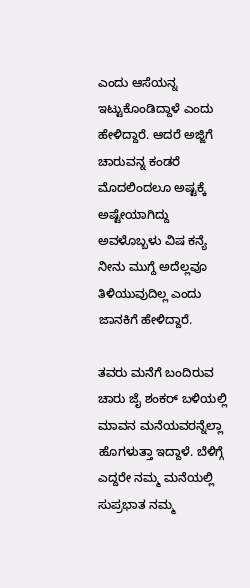ಎಂದು ಆಸೆಯನ್ನ ಇಟ್ಟುಕೊಂಡಿದ್ದಾಳೆ ಎಂದು ಹೇಳಿದ್ದಾರೆ. ಆದರೆ ಅಜ್ಜಿಗೆ ಚಾರುವನ್ನ ಕಂಡರೆ ಮೊದಲಿಂದಲೂ ಅಷ್ಟಕ್ಕೆ ಅಷ್ಟೇಯಾಗಿದ್ದು ಅವಳೊಬ್ಬಳು ವಿಷ ಕನ್ಯೆ ನೀನು ಮುಗ್ದೆ ಅದೆಲ್ಲವೂ ತಿಳಿಯುವುದಿಲ್ಲ ಎಂದು ಜಾನಕಿಗೆ ಹೇಳಿದ್ದಾರೆ.

ತವರು ಮನೆಗೆ ಬಂದಿರುವ ಚಾರು ಜೈ ಶಂಕರ್ ಬಳಿಯಲ್ಲಿ ಮಾವನ ಮನೆಯವರನ್ನೆಲ್ಲಾ ಹೊಗಳುತ್ತಾ ಇದ್ದಾಳೆ. ಬೆಳಿಗ್ಗೆ ಎದ್ದರೇ ನಮ್ಮ ಮನೆಯಲ್ಲಿ ಸುಪ್ರಭಾತ ನಮ್ಮ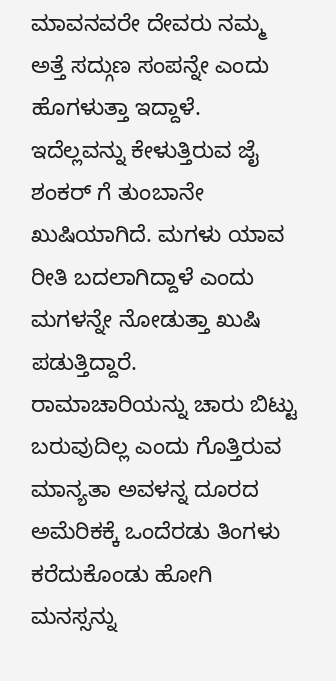ಮಾವನವರೇ ದೇವರು ನಮ್ಮ ಅತ್ತೆ ಸದ್ಗುಣ ಸಂಪನ್ನೇ ಎಂದು ಹೊಗಳುತ್ತಾ ಇದ್ದಾಳೆ. ಇದೆಲ್ಲವನ್ನು ಕೇಳುತ್ತಿರುವ ಜೈ ಶಂಕರ್ ಗೆ ತುಂಬಾನೇ ಖುಷಿಯಾಗಿದೆ. ಮಗಳು ಯಾವ ರೀತಿ ಬದಲಾಗಿದ್ದಾಳೆ ಎಂದು ಮಗಳನ್ನೇ ನೋಡುತ್ತಾ ಖುಷಿ ಪಡುತ್ತಿದ್ದಾರೆ.
ರಾಮಾಚಾರಿಯನ್ನು ಚಾರು ಬಿಟ್ಟು ಬರುವುದಿಲ್ಲ ಎಂದು ಗೊತ್ತಿರುವ ಮಾನ್ಯತಾ ಅವಳನ್ನ ದೂರದ ಅಮೆರಿಕಕ್ಕೆ ಒಂದೆರಡು ತಿಂಗಳು ಕರೆದುಕೊಂಡು ಹೋಗಿ ಮನಸ್ಸನ್ನು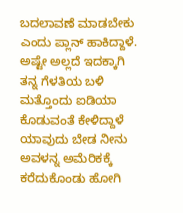ಬದಲಾವಣೆ ಮಾಡಬೇಕು ಎಂದು ಪ್ಲಾನ್ ಹಾಕಿದ್ದಾಳೆ. ಅಷ್ಟೇ ಅಲ್ಲದೆ ಇದಕ್ಕಾಗಿ ತನ್ನ ಗೆಳತಿಯ ಬಳಿ ಮತ್ತೊಂದು ಐಡಿಯಾ ಕೊಡುವಂತೆ ಕೇಳಿದ್ದಾಳೆ ಯಾವುದು ಬೇಡ ನೀನು ಅವಳನ್ನ ಅಮೆರಿಕಕ್ಕೆ ಕರೆದುಕೊಂಡು ಹೋಗಿ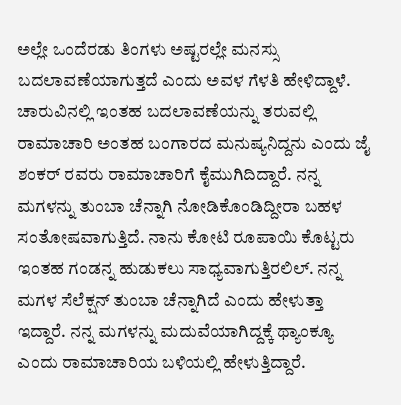ಅಲ್ಲೇ ಒಂದೆರಡು ತಿಂಗಳು ಅಷ್ಟರಲ್ಲೇ ಮನಸ್ಸು ಬದಲಾವಣೆಯಾಗುತ್ತದೆ ಎಂದು ಅವಳ ಗೆಳತಿ ಹೇಳಿದ್ದಾಳೆ.
ಚಾರುವಿನಲ್ಲಿ ಇಂತಹ ಬದಲಾವಣೆಯನ್ನು ತರುವಲ್ಲಿ ರಾಮಾಚಾರಿ ಅಂತಹ ಬಂಗಾರದ ಮನುಷ್ಯನಿದ್ದನು ಎಂದು ಜೈ ಶಂಕರ್ ರವರು ರಾಮಾಚಾರಿಗೆ ಕೈಮುಗಿದಿದ್ದಾರೆ. ನನ್ನ ಮಗಳನ್ನು ತುಂಬಾ ಚೆನ್ನಾಗಿ ನೋಡಿಕೊಂಡಿದ್ದೀರಾ ಬಹಳ ಸಂತೋಷವಾಗುತ್ತಿದೆ. ನಾನು ಕೋಟಿ ರೂಪಾಯಿ ಕೊಟ್ಟರು ಇಂತಹ ಗಂಡನ್ನ ಹುಡುಕಲು ಸಾಧ್ಯವಾಗುತ್ತಿರಲಿಲ್. ನನ್ನ ಮಗಳ ಸೆಲೆಕ್ಷನ್ ತುಂಬಾ ಚೆನ್ನಾಗಿದೆ ಎಂದು ಹೇಳುತ್ತಾ ಇದ್ದಾರೆ. ನನ್ನ ಮಗಳನ್ನು ಮದುವೆಯಾಗಿದ್ದಕ್ಕೆ ಥ್ಯಾಂಕ್ಯೂ ಎಂದು ರಾಮಾಚಾರಿಯ ಬಳಿಯಲ್ಲಿ ಹೇಳುತ್ತಿದ್ದಾರೆ.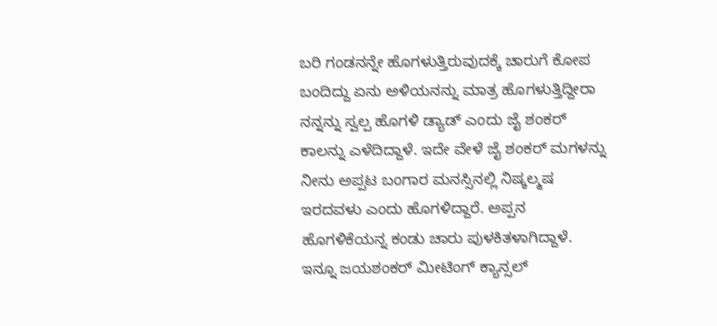ಬರಿ ಗಂಡನನ್ನೇ ಹೊಗಳುತ್ತಿರುವುದಕ್ಕೆ ಚಾರುಗೆ ಕೋಪ ಬಂದಿದ್ದು ಏನು ಅಳಿಯನನ್ನು ಮಾತ್ರ ಹೊಗಳುತ್ತಿದ್ದೀರಾ ನನ್ನನ್ನು ಸ್ವಲ್ಪ ಹೊಗಳಿ ಡ್ಯಾಡ್ ಎಂದು ಜೈ ಶಂಕರ್ ಕಾಲನ್ನು ಎಳೆದಿದ್ದಾಳೆ. ಇದೇ ವೇಳೆ ಜೈ ಶಂಕರ್ ಮಗಳನ್ನು ನೀನು ಅಪ್ಪಟ ಬಂಗಾರ ಮನಸ್ಸಿನಲ್ಲಿ ನಿಷ್ಕಲ್ಮಷ ಇರದವಳು ಎಂದು ಹೊಗಳಿದ್ದಾರೆ. ಅಪ್ಪನ ಹೊಗಳಿಕೆಯನ್ನ ಕಂಡು ಚಾರು ಪುಳಕಿತಳಾಗಿದ್ದಾಳೆ. ಇನ್ನೂ ಜಯಶಂಕರ್ ಮೀಟಿಂಗ್ ಕ್ಯಾನ್ಸಲ್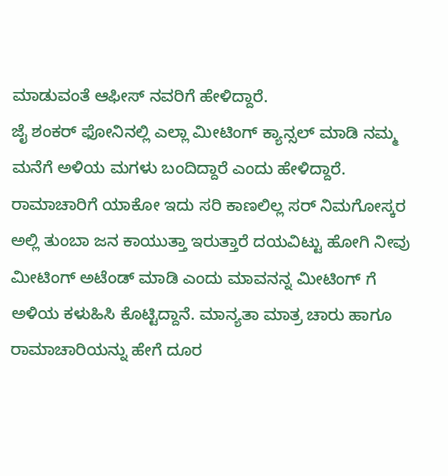ಮಾಡುವಂತೆ ಆಫೀಸ್ ನವರಿಗೆ ಹೇಳಿದ್ದಾರೆ.
ಜೈ ಶಂಕರ್ ಫೋನಿನಲ್ಲಿ ಎಲ್ಲಾ ಮೀಟಿಂಗ್ ಕ್ಯಾನ್ಸಲ್ ಮಾಡಿ ನಮ್ಮ ಮನೆಗೆ ಅಳಿಯ ಮಗಳು ಬಂದಿದ್ದಾರೆ ಎಂದು ಹೇಳಿದ್ದಾರೆ. ರಾಮಾಚಾರಿಗೆ ಯಾಕೋ ಇದು ಸರಿ ಕಾಣಲಿಲ್ಲ ಸರ್ ನಿಮಗೋಸ್ಕರ ಅಲ್ಲಿ ತುಂಬಾ ಜನ ಕಾಯುತ್ತಾ ಇರುತ್ತಾರೆ ದಯವಿಟ್ಟು ಹೋಗಿ ನೀವು ಮೀಟಿಂಗ್ ಅಟೆಂಡ್ ಮಾಡಿ ಎಂದು ಮಾವನನ್ನ ಮೀಟಿಂಗ್ ಗೆ ಅಳಿಯ ಕಳುಹಿಸಿ ಕೊಟ್ಟಿದ್ದಾನೆ. ಮಾನ್ಯತಾ ಮಾತ್ರ ಚಾರು ಹಾಗೂ ರಾಮಾಚಾರಿಯನ್ನು ಹೇಗೆ ದೂರ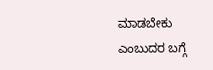ಮಾಡಬೇಕು ಎಂಬುದರ ಬಗ್ಗೆ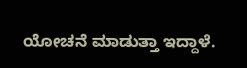ಯೋಚನೆ ಮಾಡುತ್ತಾ ಇದ್ದಾಳೆ.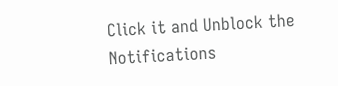Click it and Unblock the Notifications